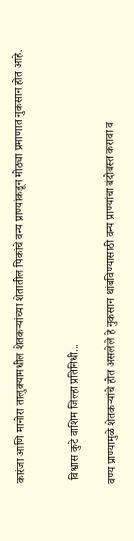कारंजा आणि मानोरा तालुक्यामधील शेतकऱ्यांच्या शेतातील पिकांचे वन्य प्राण्यांकडून मोठ्या प्रमाणात नुकसान होत आहे.


 विश्वास कुटे वाशिम जिल्हा प्रतिनिधी...

वण्य प्राण्यामुळे शेतकऱ्यांचे होत असलेले हे नुकसान थांबविण्यासाठी वन्य प्राण्यांचा बंदोबस्त करावा व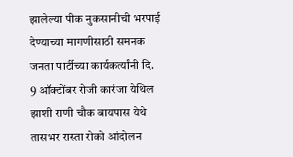झालेल्या पीक नुकसानीची भरपाई देण्याच्या मागणीसाठी समनक जनता पार्टीच्या कार्यकर्त्यांनी दि. 9 ऑक्टोंबर रोजी कारंजा येथिल झाशी राणी चौक बायपास येथे तासभर रास्ता रोको आंदोलन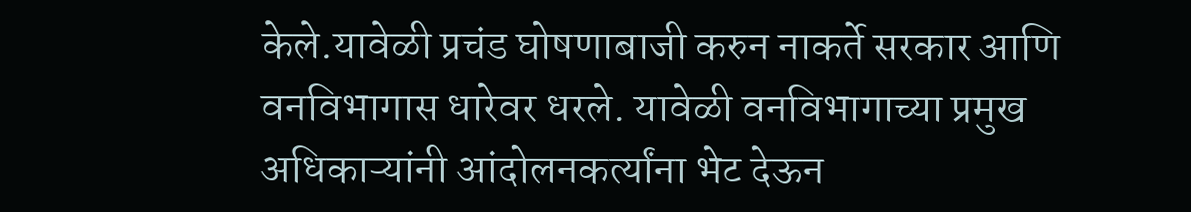केले.यावेळी प्रचंड घोषणाबाजी करुन नाकर्ते सरकार आणि वनविभागास धारेवर धरले. यावेळी वनविभागाच्या प्रमुख अधिकाऱ्यांनी आंदोलनकर्त्यांना भेट देऊन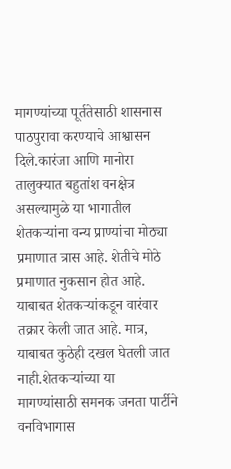मागण्यांच्या पूर्ततेसाठी शासनास पाठपुरावा करण्याचे आश्वासन दिले.कारंजा आणि मानोरा तालुक्यात बहुतांश वनक्षेत्र असल्यामुळे या भागातील शेतकऱ्यांना वन्य प्राण्यांचा मोठ्या प्रमाणात त्रास आहे. शेतीचे मोठे प्रमाणात नुकसान होत आहे. याबाबत शेतकऱ्यांकडून वारंवार तक्रार केली जात आहे. मात्र, याबाबत कुठेही दखल घेतली जात नाही.शेतकऱ्यांच्या या मागण्यांसाठी समनक जनता पार्टीने वनविभागास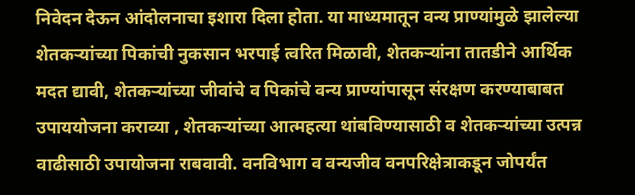निवेदन देऊन आंदोलनाचा इशारा दिला होता. या माध्यमातून वन्य प्राण्यांमुळे झालेल्या शेतकऱ्यांच्या पिकांची नुकसान भरपाई त्वरित मिळावी, शेतकऱ्यांना तातडीने आर्थिक मदत द्यावी, शेतकऱ्यांच्या जीवांचे व पिकांचे वन्य प्राण्यांपासून संरक्षण करण्याबाबत उपाययोजना कराव्या , शेतकऱ्यांच्या आत्महत्या थांबविण्यासाठी व शेतकऱ्यांच्या उत्पन्न वाढीसाठी उपायोजना राबवावी. वनविभाग व वन्यजीव वनपरिक्षेत्राकडून जोपर्यंत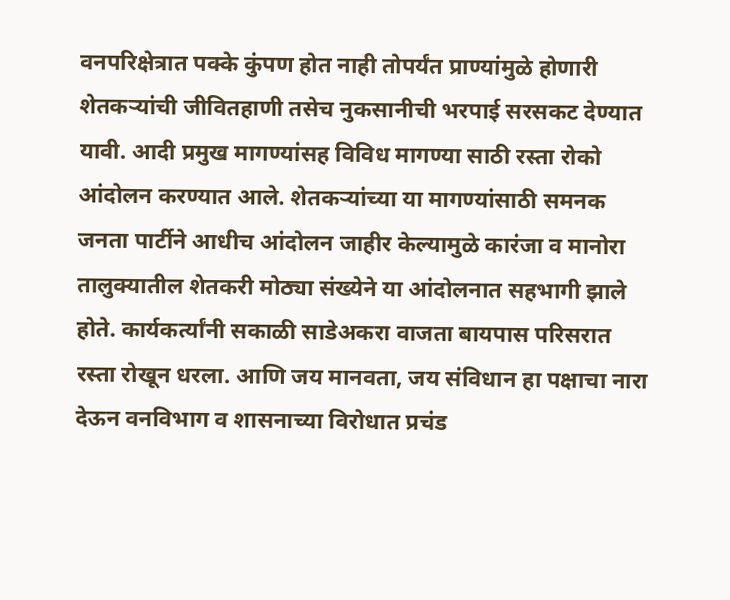वनपरिक्षेत्रात पक्के कुंपण होत नाही तोपर्यंत प्राण्यांमुळे होणारी शेतकऱ्यांची जीवितहाणी तसेच नुकसानीची भरपाई सरसकट देण्यात यावी. आदी प्रमुख मागण्यांसह विविध मागण्या साठी रस्ता रोको आंदोलन करण्यात आले. शेतकऱ्यांच्या या मागण्यांसाठी समनक जनता पार्टीने आधीच आंदोलन जाहीर केल्यामुळे कारंजा व मानोरा तालुक्यातील शेतकरी मोठ्या संख्येने या आंदोलनात सहभागी झाले होते. कार्यकर्त्यांनी सकाळी साडेअकरा वाजता बायपास परिसरात रस्ता रोखून धरला. आणि जय मानवता, जय संविधान हा पक्षाचा नारा देऊन वनविभाग व शासनाच्या विरोधात प्रचंड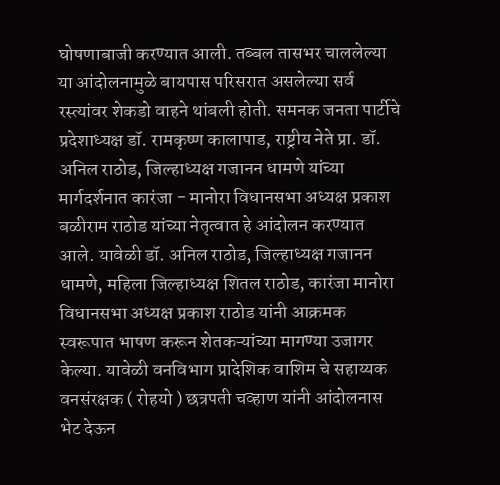घोषणाबाजी करण्यात आली. तब्बल तासभर चाललेल्या या आंदोलनामुळे बायपास परिसरात असलेल्या सर्व रस्त्यांवर शेकडो वाहने थांबली होती. समनक जनता पार्टीचे प्रदेशाध्यक्ष डॉ. रामकृष्ण कालापाड, राष्ट्रीय नेते प्रा. डॉ. अनिल राठोड, जिल्हाध्यक्ष गजानन धामणे यांच्या मार्गदर्शनात कारंजा - मानोरा विधानसभा अध्यक्ष प्रकाश बळीराम राठोड यांच्या नेतृत्वात हे आंदोलन करण्यात आले. यावेळी डॉ. अनिल राठोड, जिल्हाध्यक्ष गजानन धामणे, महिला जिल्हाध्यक्ष शितल राठोड, कारंजा मानोरा विधानसभा अध्यक्ष प्रकाश राठोड यांनी आक्रमक स्वरूपात भाषण करून शेतकऱ्यांच्या मागण्या उजागर केल्या. यावेळी वनविभाग प्रादेशिक वाशिम चे सहाय्यक वनसंरक्षक ( रोहयो ) छत्रपती चव्हाण यांनी आंदोलनास भेट देऊन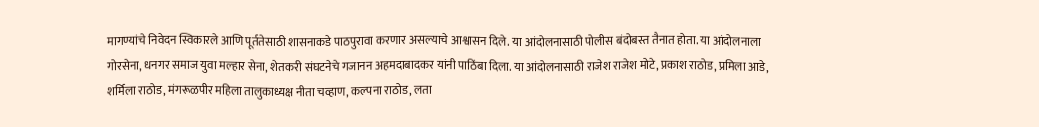मागण्यांचे निवेदन स्विकारले आणि पूर्ततेसाठी शासनाकडे पाठपुरावा करणार असल्याचे आश्वासन दिले. या आंदोलनासाठी पोलीस बंदोबस्त तैनात होता. या आंदोलनाला गोरसेना, धनगर समाज युवा मल्हार सेना, शेतकरी संघटनेचे गजानन अहमदाबादकर यांनी पाठिंबा दिला. या आंदोलनासाठी राजेश राजेश मोटे, प्रकाश राठोड, प्रमिला आडे, शर्मिला राठोड, मंगरूळपीर महिला तालुकाध्यक्ष नीता चव्हाण, कल्पना राठोड, लता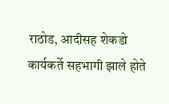राठोड, आदीसह शेकडो कार्यकर्ते सहभागी झाले होते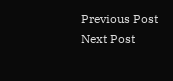Previous Post Next Post